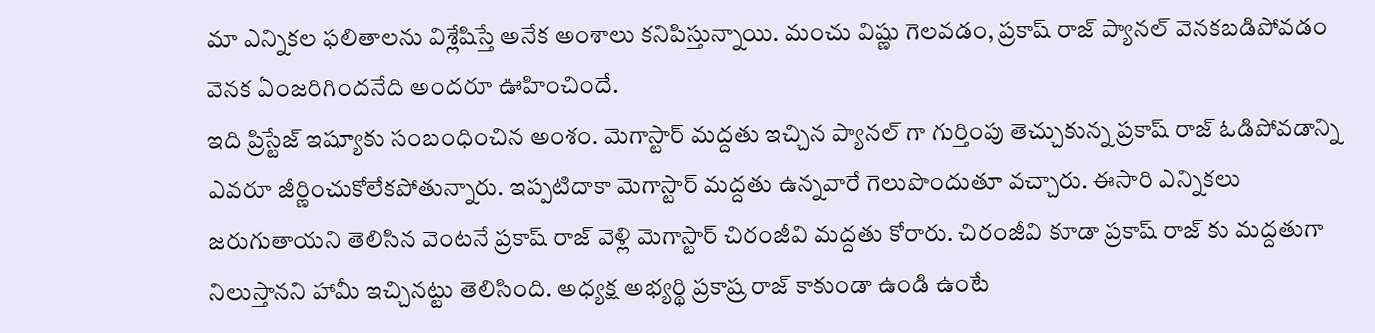మా ఎన్నికల ఫలితాలను విశ్లేషిస్తే అనేక అంశాలు కనిపిస్తున్నాయి. మంచు విష్ణు గెలవడం, ప్రకాష్ రాజ్ ప్యానల్ వెనకబడిపోవడం వెనక ఏంజరిగిందనేది అందరూ ఊహించిందే.
ఇది ప్రిస్టేజ్ ఇష్యూకు సంబంధించిన అంశం. మెగాస్టార్ మద్దతు ఇచ్చిన ప్యానల్ గా గుర్తింపు తెచ్చుకున్న ప్రకాష్ రాజ్ ఓడిపోవడాన్ని ఎవరూ జీర్ణించుకోలేకపోతున్నారు. ఇప్పటిదాకా మెగాస్టార్ మద్దతు ఉన్నవారే గెలుపొందుతూ వచ్చారు. ఈసారి ఎన్నికలు జరుగుతాయని తెలిసిన వెంటనే ప్రకాష్ రాజ్ వెళ్లి మెగాస్టార్ చిరంజీవి మద్దతు కోరారు. చిరంజీవి కూడా ప్రకాష్ రాజ్ కు మద్దతుగా నిలుస్తానని హామీ ఇచ్చినట్టు తెలిసింది. అధ్యక్ష అభ్యర్థి ప్రకాష్ర రాజ్ కాకుండా ఉండి ఉంటే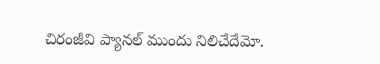చిరంజీవి ప్యానల్ ముందు నిలిచేదేమో.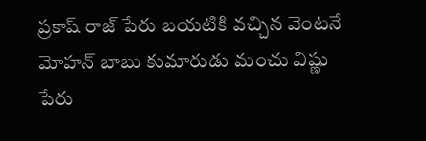ప్రకాష్ రాజ్ పేరు బయటికి వచ్చిన వెంటనే మోహన్ బాబు కుమారుడు మంచు విష్ణు పేరు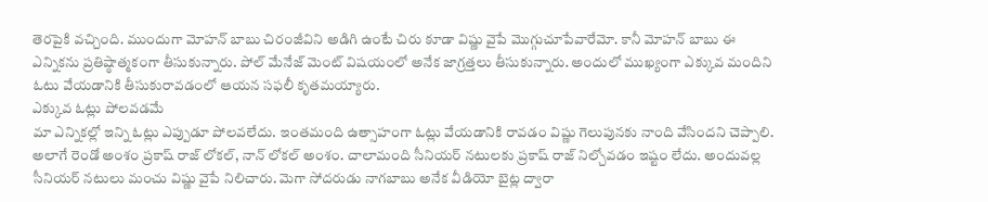తెరపైకి వచ్చింది. ముందుగా మోహన్ బాబు చిరంజీవిని అడిగి ఉంటే చిరు కూడా విష్ణు వైపే మెుగ్గుచూపేవారేమో. కానీ మోహన్ బాబు ఈ ఎన్నికను ప్రతిష్ఠాత్మకంగా తీసుకున్నారు. పోల్ మేనేజ్ మెంట్ విషయంలో అనేక జాగ్రత్తలు తీసుకున్నారు. అందులో ముఖ్యంగా ఎక్కువ మందిని ఓటు వేయడానికి తీసుకురావడంలో ఆయన సఫలీ కృతమయ్యారు.
ఎక్కువ ఓట్లు పోలవడమే
మా ఎన్నికల్లో ఇన్ని ఓట్లు ఎప్పుడూ పోలవలేదు. ఇంతమంది ఉత్సాహంగా ఓట్లు వేయడానికి రావడం విష్ణు గెలుపునకు నాంది వేసిందని చెప్పాలి. అలాగే రెండో అంశం ప్రకాష్ రాజ్ లోకల్, నాన్ లోకల్ అంశం. చాలామంది సీనియర్ నటులకు ప్రకాష్ రాజ్ నిల్చోవడం ఇష్టం లేదు. అందువల్ల సీనియర్ నటులు మంచు విష్ణు వైపే నిలిచారు. మెగా సోదరుడు నాగబాబు అనేక వీడియో బైట్ల ద్వారా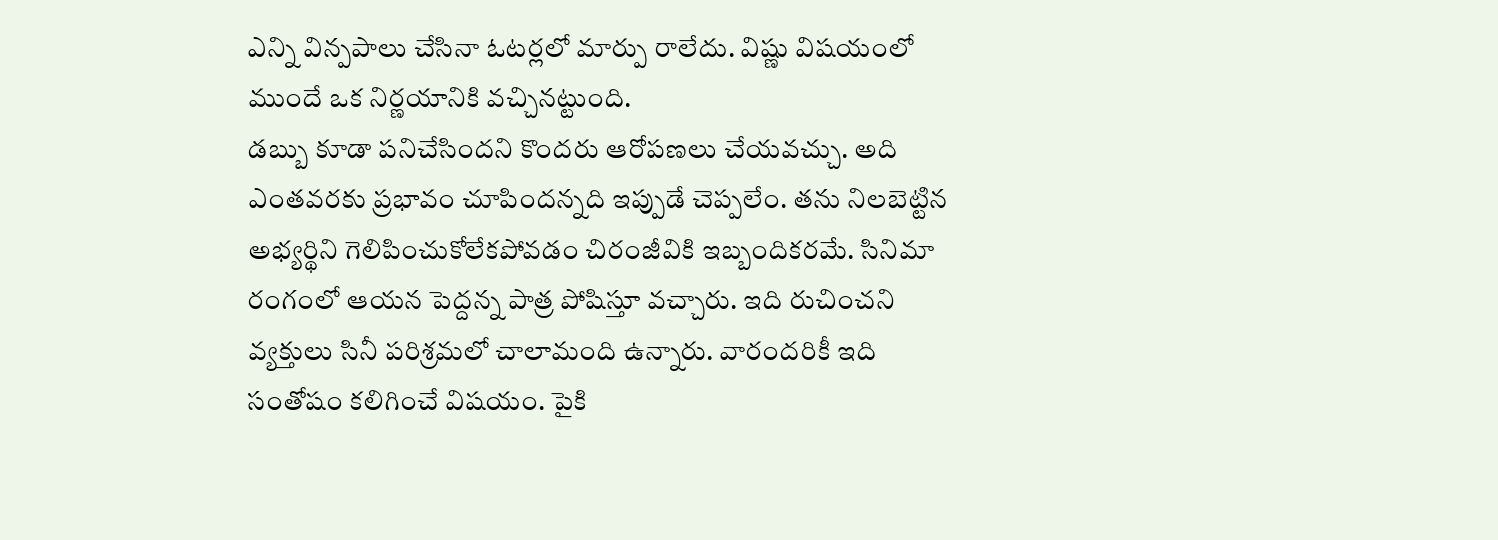ఎన్ని విన్పపాలు చేసినా ఓటర్లలో మార్పు రాలేదు. విష్ణు విషయంలో ముందే ఒక నిర్ణయానికి వచ్చినట్టుంది.
డబ్బు కూడా పనిచేసిందని కొందరు ఆరోపణలు చేయవచ్చు. అది ఎంతవరకు ప్రభావం చూపిందన్నది ఇప్పుడే చెప్పలేం. తను నిలబెట్టిన అభ్యర్థిని గెలిపించుకోలేకపోవడం చిరంజీవికి ఇబ్బందికరమే. సినిమా రంగంలో ఆయన పెద్దన్న పాత్ర పోషిస్తూ వచ్చారు. ఇది రుచించని వ్యక్తులు సినీ పరిశ్రమలో చాలామంది ఉన్నారు. వారందరికీ ఇది సంతోషం కలిగించే విషయం. పైకి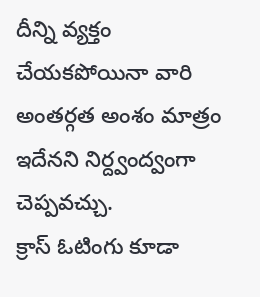దీన్ని వ్యక్తం చేయకపోయినా వారి అంతర్గత అంశం మాత్రం ఇదేనని నిర్ద్వంద్వంగా చెప్పవచ్చు.
క్రాస్ ఓటింగు కూడా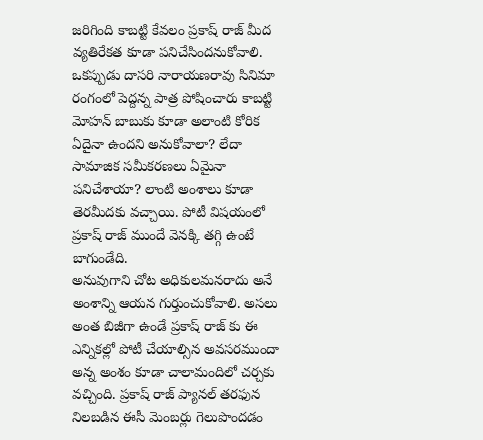జరిగింది కాబట్టి కేవలం ప్రకాష్ రాజ్ మీద వ్యతిరేకత కూడా పనిచేసిందనుకోవాలి. ఒకప్పుడు దాసరి నారాయణరావు సినిమా రంగంలో పెద్దన్న పాత్ర పోషించారు కాబట్టి మోహన్ బాబుకు కూడా అలాంటి కోరిక ఏదైనా ఉందని అనుకోవాలా? లేదా సామాజిక సమీకరణలు ఏమైనా పనిచేశాయా? లాంటి అంశాలు కూడా తెరమీదకు వచ్చాయి. పోటీ విషయంలో ప్రకాష్ రాజ్ ముందే వెనక్కి తగ్గి ఉంటే బాగుండేది.
అనువుగాని చోట అధికులమనరాదు అనే అంశాన్ని ఆయన గుర్తుంచుకోవాలి. అసలు అంత బిజీగా ఉండే ప్రకాష్ రాజ్ కు ఈ ఎన్నికల్లో పోటీ చేయాల్సిన అవసరముందా అన్న అంశం కూడా చాలామందిలో చర్చకు వచ్చింది. ప్రకాష్ రాజ్ ప్యానల్ తరఫున నిలబడిన ఈసీ మెంబర్లు గెలుపొందడం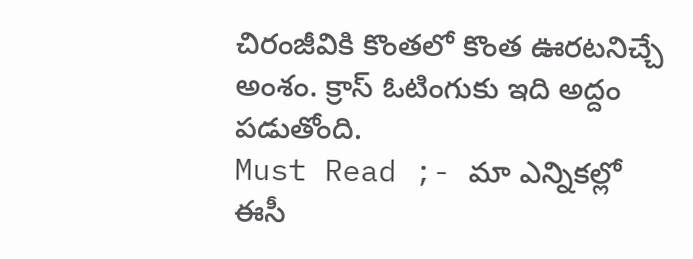చిరంజీవికి కొంతలో కొంత ఊరటనిచ్చే అంశం. క్రాస్ ఓటింగుకు ఇది అద్దం పడుతోంది.
Must Read ;- మా ఎన్నికల్లో ఈసీ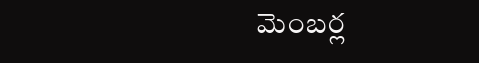మెంబర్ల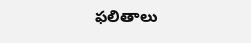ఫలితాలు